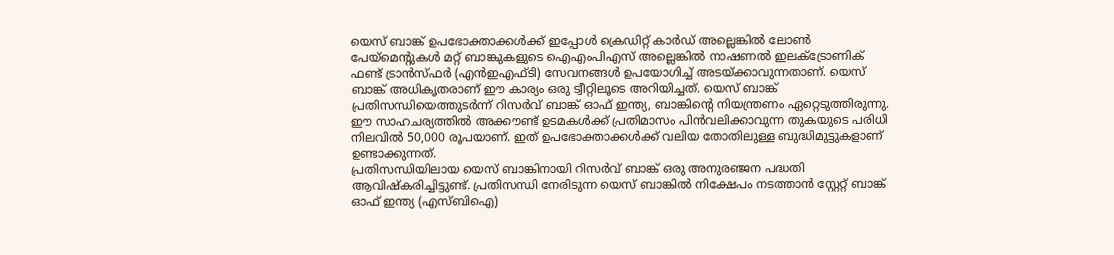യെസ് ബാങ്ക് ഉപഭോക്താക്കൾക്ക് ഇപ്പോൾ ക്രെഡിറ്റ് കാർഡ് അല്ലെങ്കിൽ ലോൺ പേയ്മെന്റുകൾ മറ്റ് ബാങ്കുകളുടെ ഐഎംപിഎസ് അല്ലെങ്കിൽ നാഷണൽ ഇലക്ട്രോണിക് ഫണ്ട് ട്രാൻസ്ഫർ (എൻഇഎഫ്ടി) സേവനങ്ങൾ ഉപയോഗിച്ച് അടയ്ക്കാവുന്നതാണ്. യെസ് ബാങ്ക് അധികൃതരാണ് ഈ കാര്യം ഒരു ട്വീറ്റിലൂടെ അറിയിച്ചത്. യെസ് ബാങ്ക് പ്രതിസന്ധിയെത്തുടർന്ന് റിസർവ് ബാങ്ക് ഓഫ് ഇന്ത്യ, ബാങ്കിന്റെ നിയന്ത്രണം ഏറ്റെടുത്തിരുന്നു. ഈ സാഹചര്യത്തിൽ അക്കൗണ്ട് ഉടമകൾക്ക് പ്രതിമാസം പിൻവലിക്കാവുന്ന തുകയുടെ പരിധി നിലവിൽ 50,000 രൂപയാണ്. ഇത് ഉപഭോക്താക്കൾക്ക് വലിയ തോതിലുള്ള ബുദ്ധിമുട്ടുകളാണ് ഉണ്ടാക്കുന്നത്.
പ്രതിസന്ധിയിലായ യെസ് ബാങ്കിനായി റിസർവ് ബാങ്ക് ഒരു അനുരഞ്ജന പദ്ധതി ആവിഷ്കരിച്ചിട്ടുണ്ട്. പ്രതിസന്ധി നേരിടുന്ന യെസ് ബാങ്കിൽ നിക്ഷേപം നടത്താൻ സ്റ്റേറ്റ് ബാങ്ക് ഓഫ് ഇന്ത്യ (എസ്ബിഐ)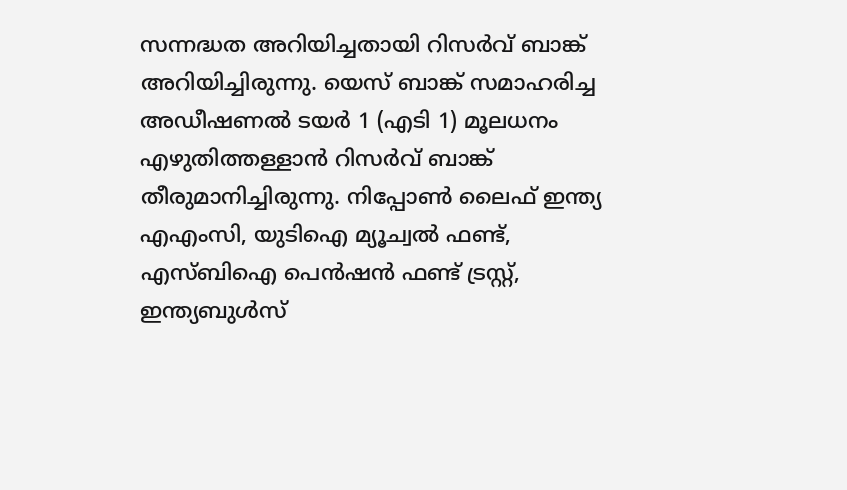സന്നദ്ധത അറിയിച്ചതായി റിസർവ് ബാങ്ക് അറിയിച്ചിരുന്നു. യെസ് ബാങ്ക് സമാഹരിച്ച അഡീഷണൽ ടയർ 1 (എടി 1) മൂലധനം എഴുതിത്തള്ളാൻ റിസർവ് ബാങ്ക് തീരുമാനിച്ചിരുന്നു. നിപ്പോൺ ലൈഫ് ഇന്ത്യ എഎംസി, യുടിഐ മ്യൂച്വൽ ഫണ്ട്, എസ്ബിഐ പെൻഷൻ ഫണ്ട് ട്രസ്റ്റ്, ഇന്ത്യബുൾസ്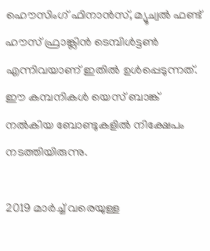ഹൌസിംഗ് ഫിനാൻസ്, മ്യൂച്വൽ ഫണ്ട് ഹൗസ് ഫ്രാങ്ക്ലിൻ ടെമ്പിൾട്ടൺ എന്നിവയാണ് ഇതിൽ ഉൾപ്പെടുന്നത്. ഈ കമ്പനികൾ യെസ് ബാങ്ക് നൽകിയ ബോണ്ടുകളിൽ നിക്ഷേപം നടത്തിയിരുന്നു.

2019 മാർച്ച് വരെയുള്ള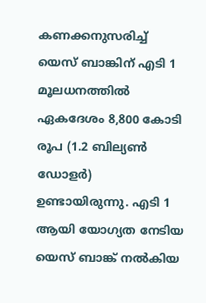കണക്കനുസരിച്ച് യെസ് ബാങ്കിന് എടി 1 മൂലധനത്തിൽ ഏകദേശം 8,800 കോടി രൂപ (1.2 ബില്യൺ ഡോളർ) ഉണ്ടായിരുന്നു. എടി 1 ആയി യോഗ്യത നേടിയ യെസ് ബാങ്ക് നൽകിയ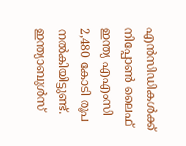എൻസിഡികൾക്ക് നിപ്പോൺ ലൈഫ് ഇന്ത്യ എഎംസി 2,480 കോടി രൂപ നൽകിയിട്ടുണ്ട്. ഇന്ത്യാബുൾസ്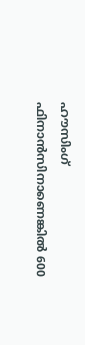ഹൗസിംഗ് ഫിനാൻസിനാണെങ്കിൽ 600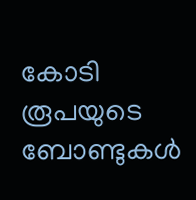കോടി രൂപയുടെ ബോണ്ടുകൾ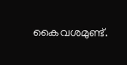കൈവശമുണ്ട്.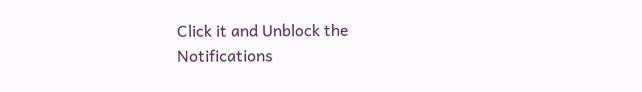Click it and Unblock the Notifications